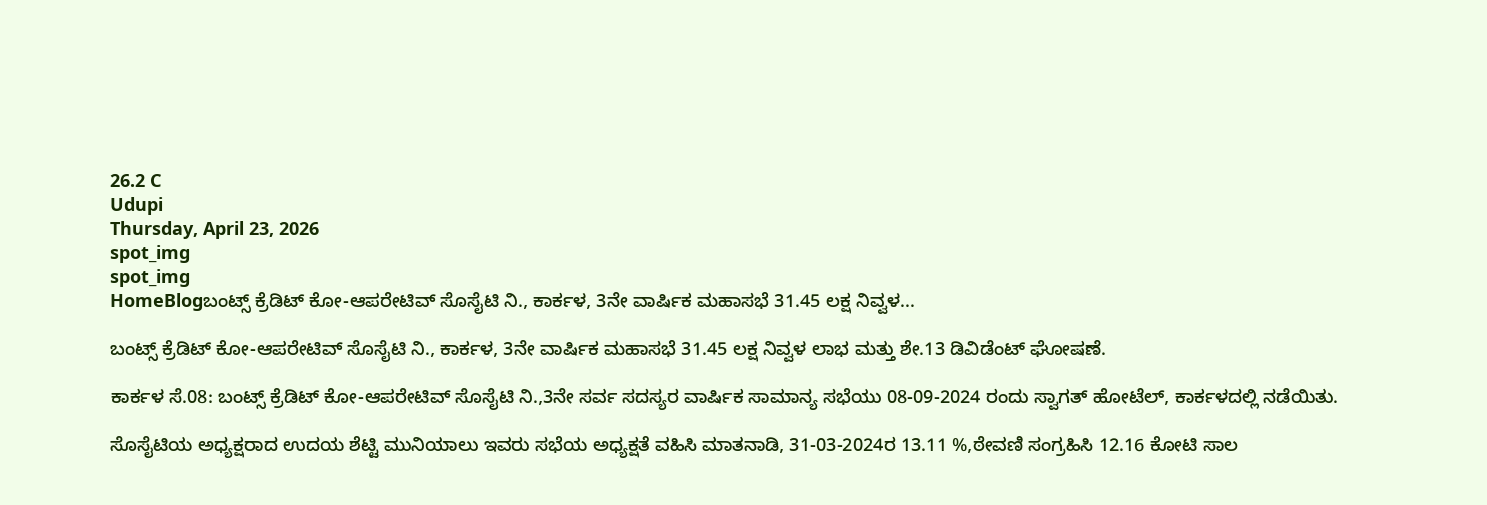26.2 C
Udupi
Thursday, April 23, 2026
spot_img
spot_img
HomeBlogಬಂಟ್ಸ್ ಕ್ರೆಡಿಟ್ ಕೋ-ಆಪರೇಟಿವ್ ಸೊಸೈಟಿ ನಿ., ಕಾರ್ಕಳ, 3ನೇ ವಾರ್ಷಿಕ ಮಹಾಸಭೆ 31.45 ಲಕ್ಷ ನಿವ್ವಳ...

ಬಂಟ್ಸ್ ಕ್ರೆಡಿಟ್ ಕೋ-ಆಪರೇಟಿವ್ ಸೊಸೈಟಿ ನಿ., ಕಾರ್ಕಳ, 3ನೇ ವಾರ್ಷಿಕ ಮಹಾಸಭೆ 31.45 ಲಕ್ಷ ನಿವ್ವಳ ಲಾಭ ಮತ್ತು ಶೇ.13 ಡಿವಿಡೆಂಟ್ ಘೋಷಣೆ.

ಕಾರ್ಕಳ ಸೆ.08: ಬಂಟ್ಸ್ ಕ್ರೆಡಿಟ್ ಕೋ-ಆಪರೇಟಿವ್ ಸೊಸೈಟಿ ನಿ.,3ನೇ ಸರ್ವ ಸದಸ್ಯರ ವಾರ್ಷಿಕ ಸಾಮಾನ್ಯ ಸಭೆಯು 08-09-2024 ರಂದು ಸ್ವಾಗತ್ ಹೋಟೆಲ್, ಕಾರ್ಕಳದಲ್ಲಿ ನಡೆಯಿತು.

ಸೊಸೈಟಿಯ ಅಧ್ಯಕ್ಷರಾದ ಉದಯ ಶೆಟ್ಟಿ ಮುನಿಯಾಲು ಇವರು ಸಭೆಯ ಅಧ್ಯಕ್ಷತೆ ವಹಿಸಿ ಮಾತನಾಡಿ, 31-03-2024ರ 13.11 %,ಠೇವಣಿ ಸಂಗ್ರಹಿಸಿ 12.16 ಕೋಟಿ ಸಾಲ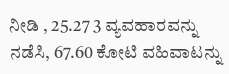ನೀಡಿ , 25.27 3 ವ್ಯವಹಾರವನ್ನು ನಡೆಸಿ, 67.60 ಕೋಟಿ ವಹಿವಾಟನ್ನು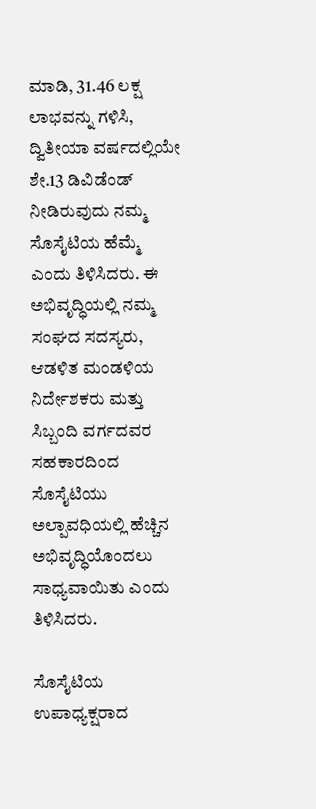ಮಾಡಿ, 31.46 ಲಕ್ಷ ಲಾಭವನ್ನು ಗಳಿಸಿ, ದ್ವಿತೀಯಾ ವರ್ಷದಲ್ಲಿಯೇ ಶೇ.13 ಡಿವಿಡೆಂಡ್ ನೀಡಿರುವುದು ನಮ್ಮ ಸೊಸೈಟಿಯ ಹೆಮ್ಮೆ ಎಂದು ತಿಳಿಸಿದರು. ಈ ಅಭಿವೃದ್ಧಿಯಲ್ಲಿ ನಮ್ಮ ಸಂಘದ ಸದಸ್ಯರು, ಆಡಳಿತ ಮಂಡಳಿಯ ನಿರ್ದೇಶಕರು ಮತ್ತು ಸಿಬ್ಬಂದಿ ವರ್ಗದವರ ಸಹಕಾರದಿಂದ ಸೊಸೈಟಿಯು ಅಲ್ಪಾವಧಿಯಲ್ಲಿ ಹೆಚ್ಚಿನ ಅಭಿವೃದ್ಧಿಯೊಂದಲು ಸಾಧ್ಯವಾಯಿತು ಎಂದು ತಿಳಿಸಿದರು.

ಸೊಸೈಟಿಯ ಉಪಾಧ್ಯಕ್ಷರಾದ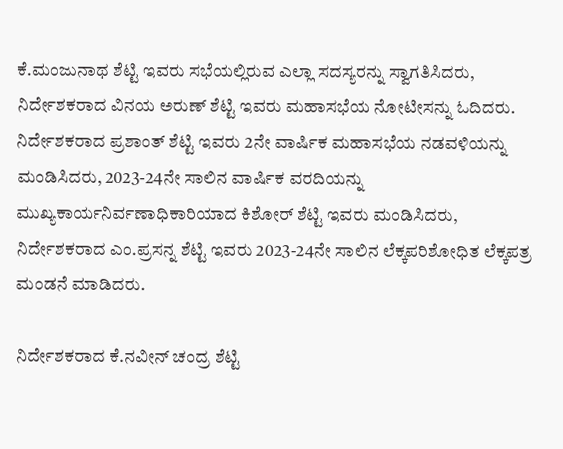ಕೆ.ಮಂಜುನಾಥ ಶೆಟ್ಟಿ ಇವರು ಸಭೆಯಲ್ಲಿರುವ ಎಲ್ಲಾ ಸದಸ್ಯರನ್ನು ಸ್ವಾಗತಿಸಿದರು, ನಿರ್ದೇಶಕರಾದ ವಿನಯ ಅರುಣ್ ಶೆಟ್ಟಿ ಇವರು ಮಹಾಸಭೆಯ ನೋಟೀಸನ್ನು ಓದಿದರು. ನಿರ್ದೇಶಕರಾದ ಪ್ರಶಾಂತ್ ಶೆಟ್ಟಿ ಇವರು 2ನೇ ವಾರ್ಷಿಕ ಮಹಾಸಭೆಯ ನಡವಳಿಯನ್ನು ಮಂಡಿಸಿದರು, 2023-24ನೇ ಸಾಲಿನ ವಾರ್ಷಿಕ ವರದಿಯನ್ನು ಮುಖ್ಯಕಾರ್ಯನಿರ್ವಣಾಧಿಕಾರಿಯಾದ ಕಿಶೋರ್ ಶೆಟ್ಟಿ ಇವರು ಮಂಡಿಸಿದರು, ನಿರ್ದೇಶಕರಾದ ಎಂ.ಪ್ರಸನ್ನ ಶೆಟ್ಟಿ ಇವರು 2023-24ನೇ ಸಾಲಿನ ಲೆಕ್ಕಪರಿಶೋಧಿತ ಲೆಕ್ಕಪತ್ರ ಮಂಡನೆ ಮಾಡಿದರು.

ನಿರ್ದೇಶಕರಾದ ಕೆ.ನವೀನ್ ಚಂದ್ರ ಶೆಟ್ಟಿ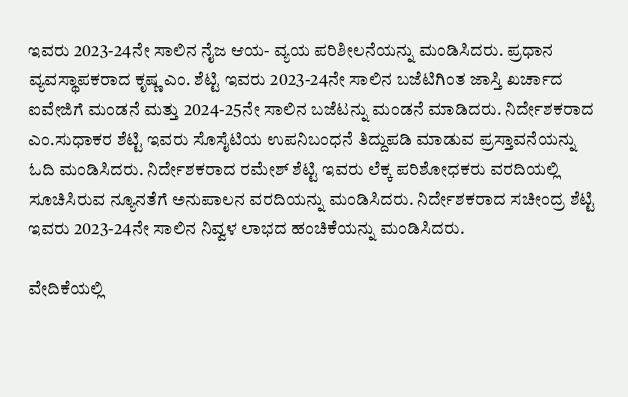ಇವರು 2023-24ನೇ ಸಾಲಿನ ನೈಜ ಆಯ- ವ್ಯಯ ಪರಿಶೀಲನೆಯನ್ನು ಮಂಡಿಸಿದರು. ಪ್ರಧಾನ ವ್ಯವಸ್ಥಾಪಕರಾದ ಕೃಷ್ಣ ಎಂ. ಶೆಟ್ಟಿ ಇವರು 2023-24ನೇ ಸಾಲಿನ ಬಜೆಟಿಗಿಂತ ಜಾಸ್ತಿ ಖರ್ಚಾದ ಐವೇಜಿಗೆ ಮಂಡನೆ ಮತ್ತು 2024-25ನೇ ಸಾಲಿನ ಬಜೆಟನ್ನು ಮಂಡನೆ ಮಾಡಿದರು. ನಿರ್ದೇಶಕರಾದ ಎಂ.ಸುಧಾಕರ ಶೆಟ್ಟಿ ಇವರು ಸೊಸೈಟಿಯ ಉಪನಿಬಂಧನೆ ತಿದ್ದುಪಡಿ ಮಾಡುವ ಪ್ರಸ್ತಾವನೆಯನ್ನು ಓದಿ ಮಂಡಿಸಿದರು. ನಿರ್ದೇಶಕರಾದ ರಮೇಶ್ ಶೆಟ್ಟಿ ಇವರು ಲೆಕ್ಕ ಪರಿಶೋಧಕರು ವರದಿಯಲ್ಲಿ ಸೂಚಿಸಿರುವ ನ್ಯೂನತೆಗೆ ಅನುಪಾಲನ ವರದಿಯನ್ನು ಮಂಡಿಸಿದರು. ನಿರ್ದೇಶಕರಾದ ಸಚೀಂದ್ರ ಶೆಟ್ಟಿ ಇವರು 2023-24ನೇ ಸಾಲಿನ ನಿವ್ವಳ ಲಾಭದ ಹಂಚಿಕೆಯನ್ನು ಮಂಡಿಸಿದರು.

ವೇದಿಕೆಯಲ್ಲಿ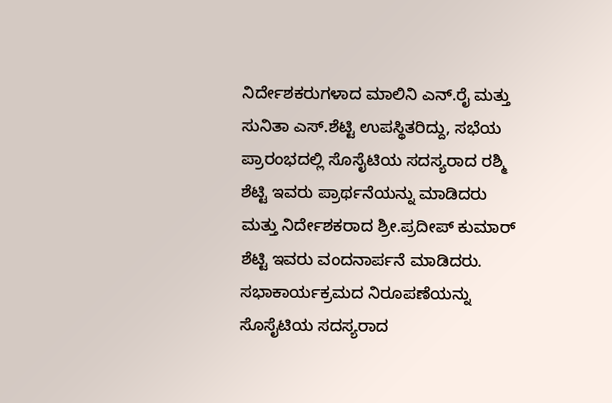ನಿರ್ದೇಶಕರುಗಳಾದ ಮಾಲಿನಿ ಎನ್.ರೈ ಮತ್ತು ಸುನಿತಾ ಎಸ್.ಶೆಟ್ಟಿ ಉಪಸ್ಥಿತರಿದ್ದು, ಸಭೆಯ ಪ್ರಾರಂಭದಲ್ಲಿ ಸೊಸೈಟಿಯ ಸದಸ್ಯರಾದ ರಶ್ಮಿ ಶೆಟ್ಟಿ ಇವರು ಪ್ರಾರ್ಥನೆಯನ್ನು ಮಾಡಿದರು ಮತ್ತು ನಿರ್ದೇಶಕರಾದ ಶ್ರೀ.ಪ್ರದೀಪ್ ಕುಮಾರ್ ಶೆಟ್ಟಿ ಇವರು ವಂದನಾರ್ಪನೆ ಮಾಡಿದರು. ಸಭಾಕಾರ್ಯಕ್ರಮದ ನಿರೂಪಣೆಯನ್ನು ಸೊಸೈಟಿಯ ಸದಸ್ಯರಾದ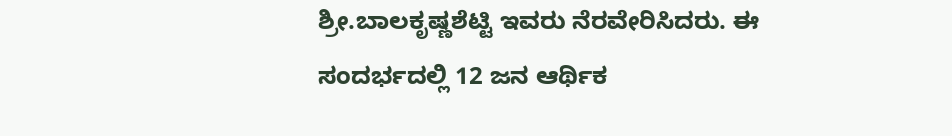ಶ್ರೀ.ಬಾಲಕೃಷ್ಣಶೆಟ್ಟಿ ಇವರು ನೆರವೇರಿಸಿದರು. ಈ ಸಂದರ್ಭದಲ್ಲಿ 12 ಜನ ಆರ್ಥಿಕ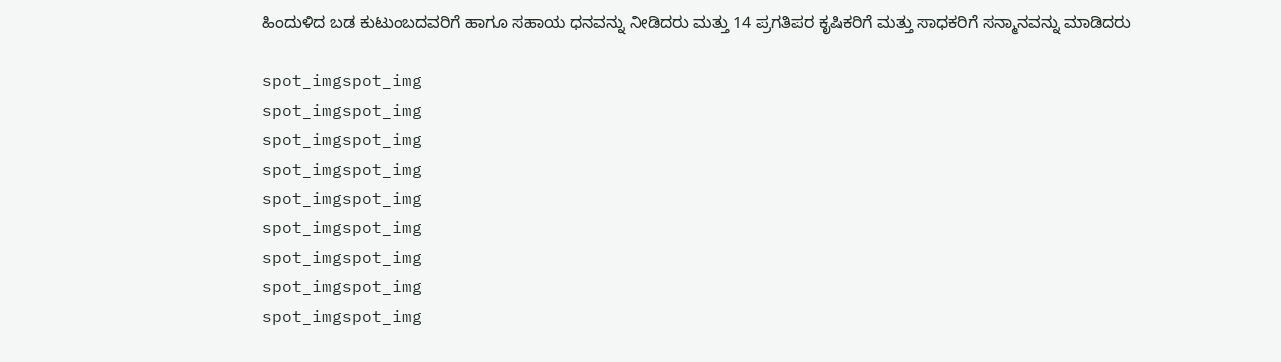ಹಿಂದುಳಿದ ಬಡ ಕುಟುಂಬದವರಿಗೆ ಹಾಗೂ ಸಹಾಯ ಧನವನ್ನು ನೀಡಿದರು ಮತ್ತು 14 ಪ್ರಗತಿಪರ ಕೃಷಿಕರಿಗೆ ಮತ್ತು ಸಾಧಕರಿಗೆ ಸನ್ಮಾನವನ್ನು ಮಾಡಿದರು

spot_imgspot_img
spot_imgspot_img
spot_imgspot_img
spot_imgspot_img
spot_imgspot_img
spot_imgspot_img
spot_imgspot_img
spot_imgspot_img
spot_imgspot_img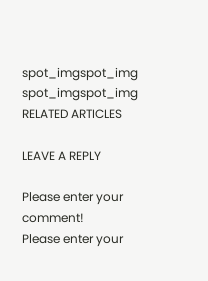spot_imgspot_img
spot_imgspot_img
RELATED ARTICLES

LEAVE A REPLY

Please enter your comment!
Please enter your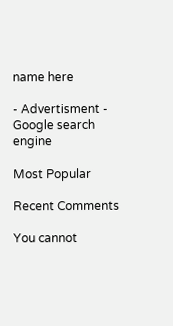name here

- Advertisment -
Google search engine

Most Popular

Recent Comments

You cannot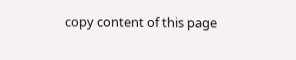copy content of this page